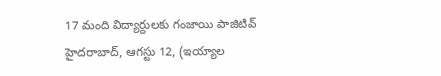17 మంది విద్యార్దులకు గంజాయి పాజిటివ్
హైదరాబాద్, ఆగస్టు 12, (ఇయ్యాల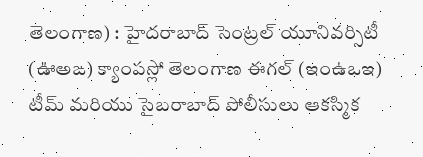తెలంగాణ) : హైదరాబాద్ సెంట్రల్ యూనివర్సిటీ (ఊఅఙ) క్యాంపస్లో తెలంగాణ ఈగల్ (ఇంఉఒఇ) టీమ్ మరియు సైబరాబాద్ పోలీసులు ఆకస్మిక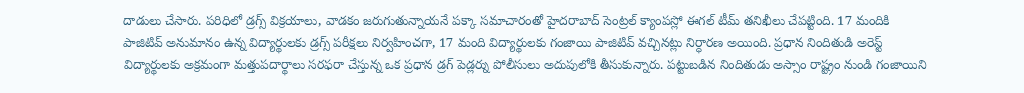దాడులు చేసారు. పరిధిలో డ్రగ్స్ విక్రయాలు, వాడకం జరుగుతున్నాయనే పక్కా సమాచారంతో హైదరాబాద్ సెంట్రల్ క్యాంపస్లో ఈగల్ టీమ్ తనిఖీలు చేపట్టింది. 17 మందికి పాజిటివ్ అనుమానం ఉన్న విద్యార్థులకు డ్రగ్స్ పరీక్షలు నిర్వహించగా, 17 మంది విద్యార్థులకు గంజాయి పాజిటివ్ వచ్చినట్లు నిర్ధారణ అయింది. ప్రధాన నిందితుడి అరెస్ట్ విద్యార్థులకు అక్రమంగా మత్తుపదార్థాలు సరఫరా చేస్తున్న ఒక ప్రధాన డ్రగ్ పెడ్లర్ను పోలీసులు అదుపులోకి తీసుకున్నారు. పట్టుబడిన నిందితుడు అస్సాం రాష్ట్రం నుండి గంజాయిని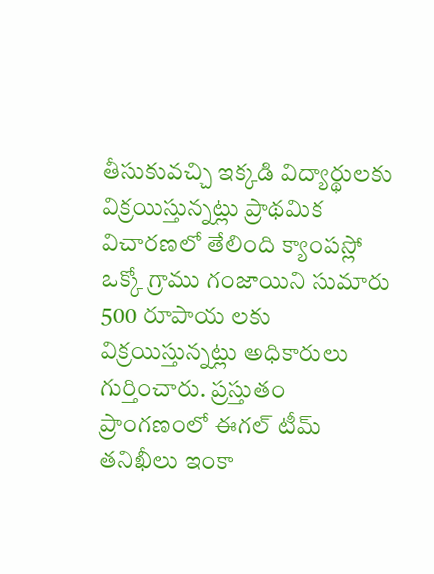తీసుకువచ్చి ఇక్కడి విద్యార్థులకు విక్రయిస్తున్నట్లు ప్రాథమిక విచారణలో తేలింది క్యాంపస్లో ఒక్కో గ్రాము గంజాయిని సుమారు 500 రూపాయ లకు విక్రయిస్తున్నట్లు అధికారులు గుర్తించారు. ప్రస్తుతం ప్రాంగణంలో ఈగల్ టీమ్ తనిఖీలు ఇంకా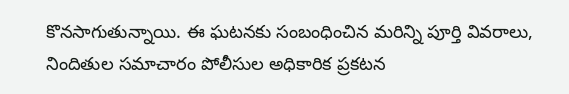కొనసాగుతున్నాయి. ఈ ఘటనకు సంబంధించిన మరిన్ని పూర్తి వివరాలు, నిందితుల సమాచారం పోలీసుల అధికారిక ప్రకటన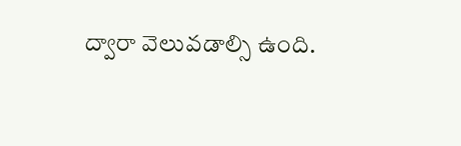ద్వారా వెలువడాల్సి ఉంది.